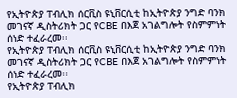የኢትዮጵያ ፐብሊክ ሰርቪስ ዩኒቨርሲቲ ከኢትዮጵያ ንግድ ባንክ መገናኛ ዲስትሪክት ጋር የCBE በእጀ አገልግሎት የስምምነት ሰነድ ተፈራረመ፡፡
የኢትዮጵያ ፐብሊክ ሰርቪስ ዩኒቨርሲቲ ከኢትዮጵያ ንግድ ባንክ መገናኛ ዲስትሪክት ጋር የCBE በእጀ አገልግሎት የስምምነት ሰነድ ተፈራረመ፡፡
የኢትዮጵያ ፐብሊክ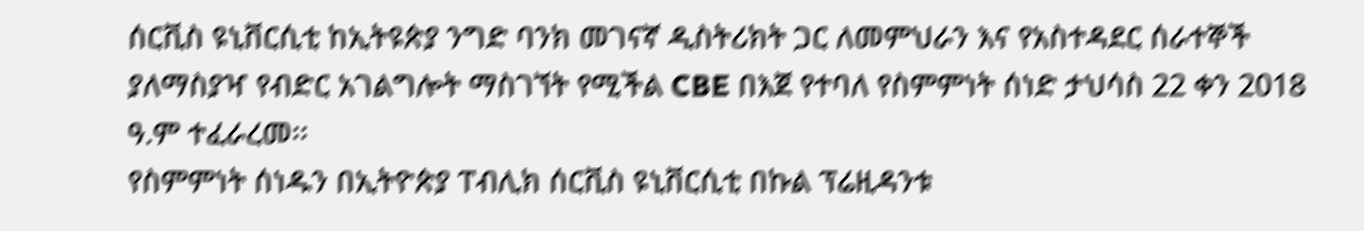ሰርቪስ ዩኒቨርሲቲ ከኢትዩጵያ ንግድ ባንክ መገናኛ ዲስትሪክት ጋር ለመምህራን እና የአስተዳደር ሰራተኞች ያለማስያዣ የብድር አገልግሎት ማስገኘት የሚችል CBE በእጀ የተባለ የስምምነት ሰነድ ታህሳስ 22 ቀን 2018 ዓ.ም ተፈራረመ፡፡
የስምምነት ሰነዱን በኢትዮጵያ ፐብሊክ ሰርቪስ ዩኒቨርሲቲ በኩል ፕሬዚዳንቱ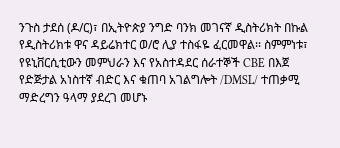ንጉስ ታደሰ (ዶ/ር)፣ በኢትዮጵያ ንግድ ባንክ መገናኛ ዲስትሪክት በኩል የዲስትሪክቱ ዋና ዳይሬክተር ወ/ሮ ሊያ ተስፋዬ ፈርመዋል፡፡ ስምምነቱ፣ የዩኒቨርሲቲውን መምህራን እና የአስተዳደር ሰራተኞች CBE በእጀ የድጅታል አነስተኛ ብድር እና ቁጠባ አገልግሎት /DMSL/ ተጠቃሚ ማድረግን ዓላማ ያደረገ መሆኑ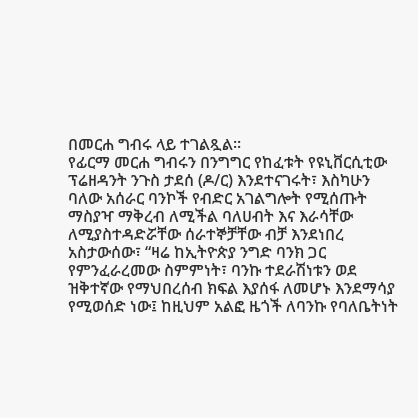በመርሐ ግብሩ ላይ ተገልጿል፡፡
የፊርማ መርሐ ግብሩን በንግግር የከፈቱት የዩኒቨርሲቲው ፕሬዘዳንት ንጉስ ታደሰ (ዶ/ር) እንደተናገሩት፣ እስካሁን ባለው አሰራር ባንኮች የብድር አገልግሎት የሚሰጡት ማስያዣ ማቅረብ ለሚችል ባለሀብት እና እራሳቸው ለሚያስተዳድሯቸው ሰራተኞቻቸው ብቻ እንደነበረ አስታውሰው፣ “ዛሬ ከኢትዮጵያ ንግድ ባንክ ጋር የምንፈራረመው ስምምነት፣ ባንኩ ተደራሽነቱን ወደ ዝቅተኛው የማህበረሰብ ክፍል እያሰፋ ለመሆኑ እንደማሳያ የሚወሰድ ነው፤ ከዚህም አልፎ ዜጎች ለባንኩ የባለቤትነት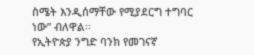ስሜት እንዲሰማቸው የሚያደርግ ተግባር ነው” ብለዋል፡፡
የኢትዮጵያ ንግድ ባንክ የመገናኛ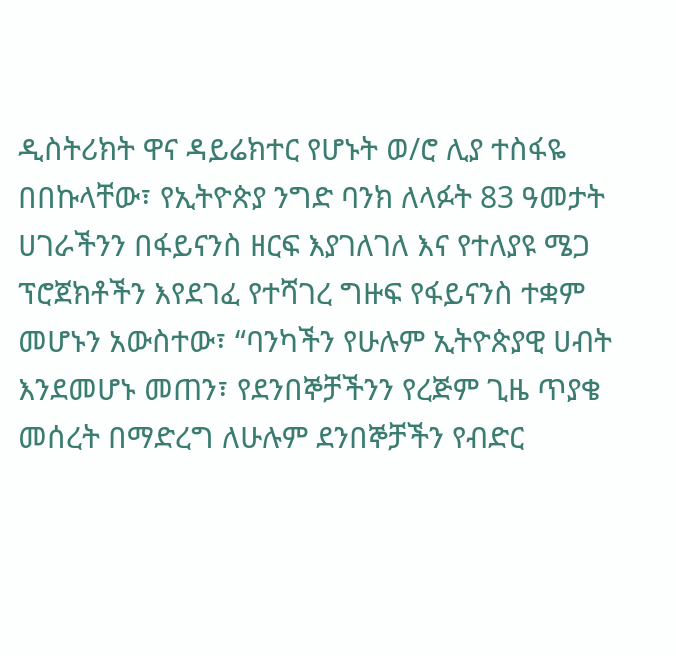ዲስትሪክት ዋና ዳይሬክተር የሆኑት ወ/ሮ ሊያ ተስፋዬ በበኩላቸው፣ የኢትዮጵያ ንግድ ባንክ ለላፉት 83 ዓመታት ሀገራችንን በፋይናንስ ዘርፍ እያገለገለ እና የተለያዩ ሜጋ ፕሮጀክቶችን እየደገፈ የተሻገረ ግዙፍ የፋይናንስ ተቋም መሆኑን አውስተው፣ “ባንካችን የሁሉም ኢትዮጵያዊ ሀብት እንደመሆኑ መጠን፣ የደንበኞቻችንን የረጅም ጊዜ ጥያቄ መሰረት በማድረግ ለሁሉም ደንበኞቻችን የብድር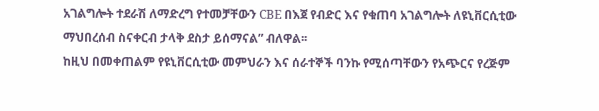አገልግሎት ተደራሽ ለማድረግ የተመቻቸውን CBE በእጀ የብድር እና የቁጠባ አገልግሎት ለዩኒቨርሲቲው ማህበረሰብ ስናቀርብ ታላቅ ደስታ ይሰማናል” ብለዋል፡፡
ከዚህ በመቀጠልም የዩኒቨርሲቲው መምህራን እና ሰራተኞች ባንኩ የሚሰጣቸውን የአጭርና የረጅም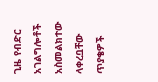ጊዜ የብድር አገልግሎቶች አስመልክተው ላቀረቧቸው ጥያቄዎች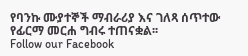የባንኩ ሙያተኞች ማብራሪያ እና ገለጻ ሰጥተው የፊርማ መርሐ ግብሩ ተጠናቋል፡፡
Follow our Facebook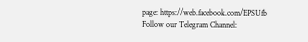page: https://web.facebook.com/EPSUfb
Follow our Telegram Channel: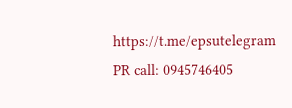https://t.me/epsutelegram
PR call: 0945746405